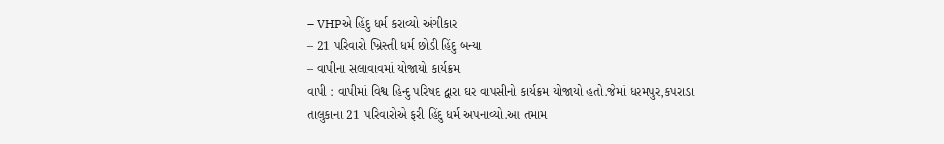– VHPએ હિંદુ ધર્મ કરાવ્યો અંગીકાર
– 21 પરિવારો ખ્રિસ્તી ધર્મ છોડી હિંદુ બન્યા
– વાપીના સલાવાવમાં યોજાયો કાર્યક્રમ
વાપી : વાપીમાં વિશ્વ હિન્દુ પરિષદ દ્વારા ઘર વાપસીનો કાર્યક્રમ યોજાયો હતો.જેમાં ધરમપુર,કપરાડા તાલુકાના 21 પરિવારોએ ફરી હિંદુ ધર્મ અપનાવ્યો.આ તમામ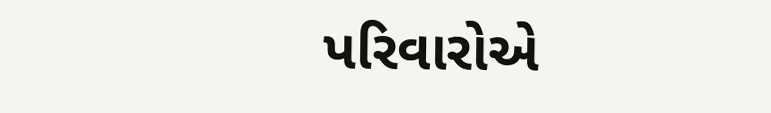પરિવારોએ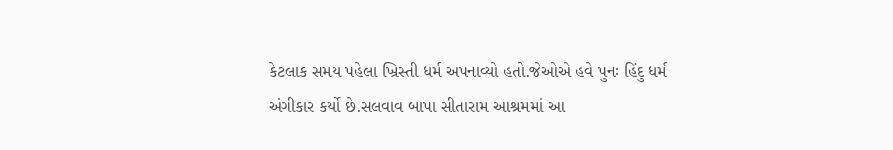કેટલાક સમય પહેલા ખ્રિસ્તી ધર્મ અપનાવ્યો હતો.જેઓએ હવે પુનઃ હિંદુ ધર્મ અંગીકાર કર્યો છે.સલવાવ બાપા સીતારામ આશ્રમમાં આ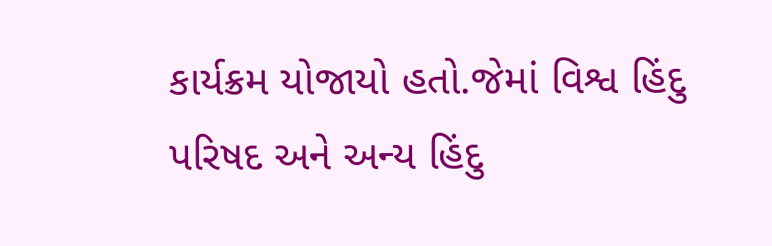કાર્યક્રમ યોજાયો હતો.જેમાં વિશ્વ હિંદુ પરિષદ અને અન્ય હિંદુ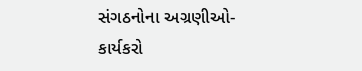સંગઠનોના અગ્રણીઓ-કાર્યકરો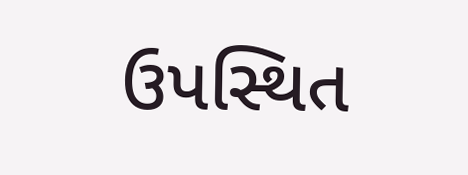ઉપસ્થિત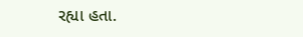રહ્યા હતા.